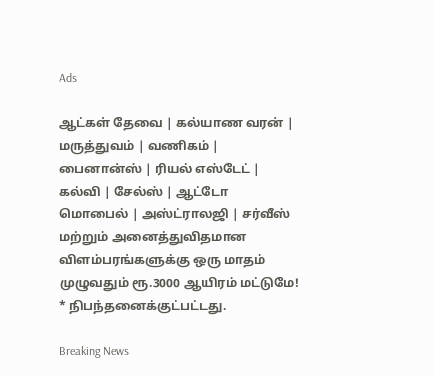Ads

ஆட்கள் தேவை | கல்யாண வரன் | மருத்துவம் | வணிகம் | பைனான்ஸ் | ரியல் எஸ்டேட் | கல்வி | சேல்ஸ் | ஆட்டோ மொபைல் | அஸ்ட்ராலஜி | சர்வீஸ் மற்றும் அனைத்துவிதமான விளம்பரங்களுக்கு ஒரு மாதம் முழுவதும் ரூ.3000 ஆயிரம் மட்டுமே! * நிபந்தனைக்குட்பட்டது.

Breaking News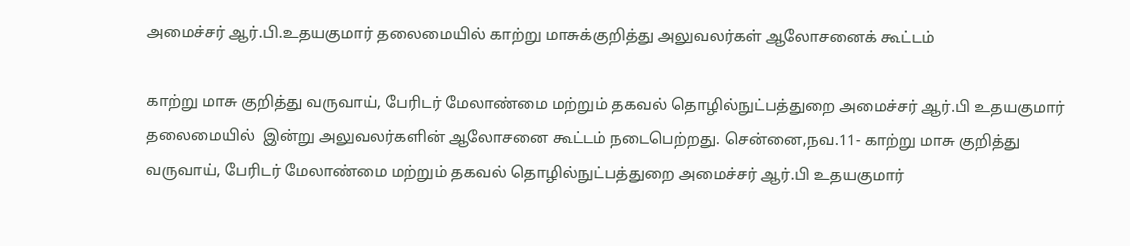அமைச்சர் ஆர்.பி.உதயகுமார் தலைமையில் காற்று மாசுக்குறித்து அலுவலர்கள் ஆலோசனைக் கூட்டம்

காற்று மாசு குறித்து வருவாய், பேரிடர் மேலாண்மை மற்றும் தகவல் தொழில்நுட்பத்துறை அமைச்சர் ஆர்.பி உதயகுமார் தலைமையில்  இன்று அலுவலர்களின் ஆலோசனை கூட்டம் நடைபெற்றது. சென்னை,நவ.11- காற்று மாசு குறித்து வருவாய், பேரிடர் மேலாண்மை மற்றும் தகவல் தொழில்நுட்பத்துறை அமைச்சர் ஆர்.பி உதயகுமார்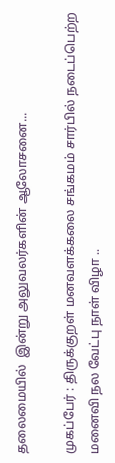தலைமையில்  இன்று அலுவலர்களின் ஆலோசனை...

முகப்பேர் : திருக்குறள் மனவளக்கலை சங்கமம் சார்பில் நடைப்பெற்ற மனைவி நல வேட்பு நாள் விழா ..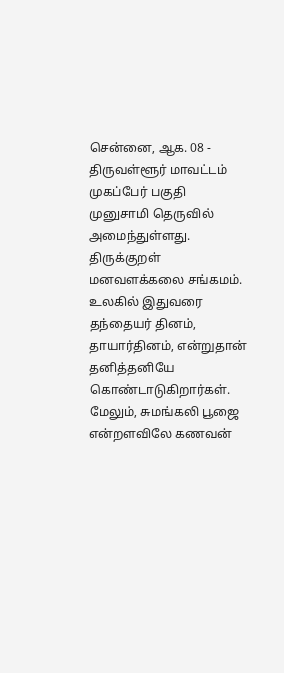சென்னை, ஆக. 08 - திருவள்ளூர் மாவட்டம் முகப்பேர் பகுதி முனுசாமி தெருவில் அமைந்துள்ளது. திருக்குறள் மனவளக்கலை சங்கமம். உலகில் இதுவரை தந்தையர் தினம், தாயார்தினம், என்றுதான் தனித்தனியே கொண்டாடுகிறார்கள். மேலும், சுமங்கலி பூஜை என்றளவிலே கணவன்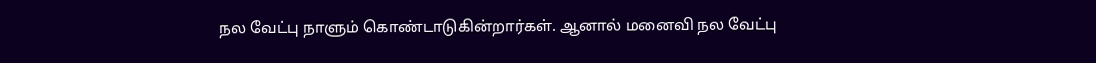நல வேட்பு நாளும் கொண்டாடுகின்றார்கள். ஆனால் மனைவி நல வேட்பு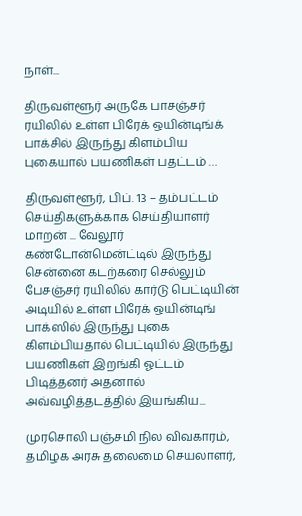நாள்...

திருவள்ளூர் அருகே பாசஞ்சர் ரயிலில் உள்ள பிரேக் ஒயின்டிங்க் பாக்சில் இருந்து கிளம்பிய புகையால் பயணிகள் பதட்டம் …

திருவள்ளூர், பிப். 13 – தம்பட்டம் செய்திகளுக்காக செய்தியாளர் மாறன் ... வேலூர்  கண்டோன்மென்ட்டில் இருந்து சென்னை கடற்கரை செல்லும் பேசஞ்சர் ரயிலில் கார்டு பெட்டியின் அடியில் உள்ள பிரேக் ஒயின்டிங் பாக்ஸில் இருந்து புகை கிளம்பியதால் பெட்டியில் இருந்து  பயணிகள் இறங்கி ஓட்டம் பிடித்தனர் அதனால் அவ்வழித்தடத்தில் இயங்கிய...

முரசொலி பஞ்சமி நில விவகாரம், தமிழக அரசு தலைமை செயலாளர்,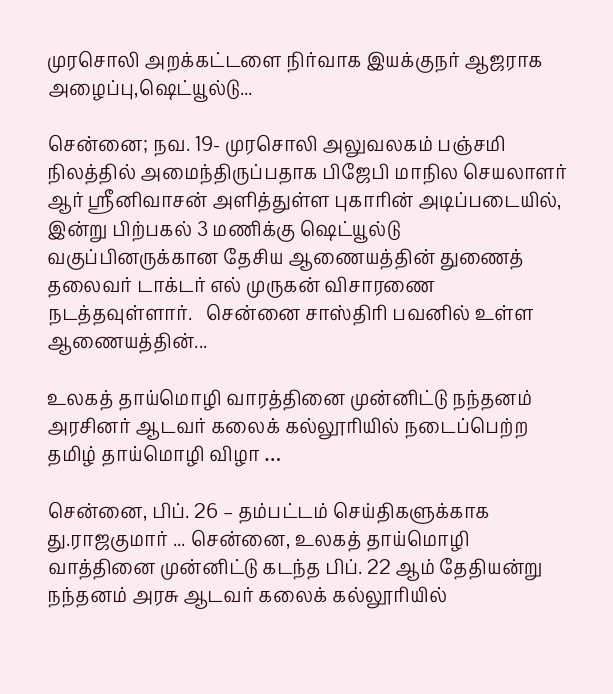முரசொலி அறக்கட்டளை நிர்வாக இயக்குநர் ஆஜராக அழைப்பு,ஷெட்யூல்டு...

சென்னை; நவ. 19- முரசொலி அலுவலகம் பஞ்சமி நிலத்தில் அமைந்திருப்பதாக பிஜேபி மாநில செயலாளர் ஆர் ஸ்ரீனிவாசன் அளித்துள்ள புகாரின் அடிப்படையில், இன்று பிற்பகல் 3 மணிக்கு ஷெட்யூல்டு வகுப்பினருக்கான தேசிய ஆணையத்தின் துணைத் தலைவர் டாக்டர் எல் முருகன் விசாரணை நடத்தவுள்ளார்.   சென்னை சாஸ்திரி பவனில் உள்ள ஆணையத்தின்...

உலகத் தாய்மொழி வாரத்தினை முன்னிட்டு நந்தனம் அரசினர் ஆடவர் கலைக் கல்லூரியில் நடைப்பெற்ற தமிழ் தாய்மொழி விழா …

சென்னை, பிப். 26 – தம்பட்டம் செய்திகளுக்காக து.ராஜகுமார் ... சென்னை, உலகத் தாய்மொழி வாத்தினை முன்னிட்டு கடந்த பிப். 22 ஆம் தேதியன்று நந்தனம் அரசு ஆடவர் கலைக் கல்லூரியில்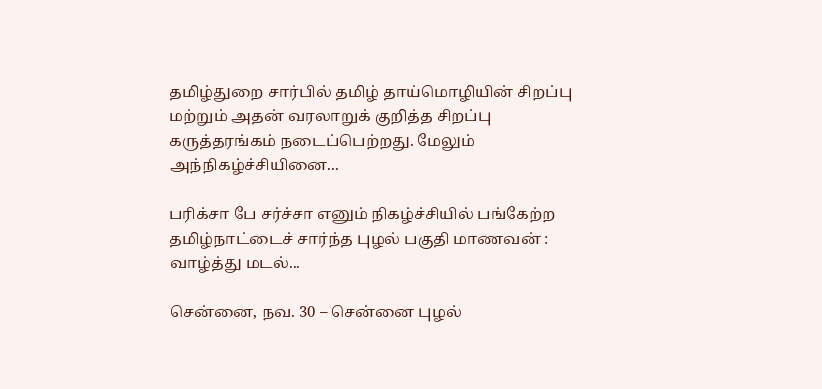தமிழ்துறை சார்பில் தமிழ் தாய்மொழியின் சிறப்பு மற்றும் அதன் வரலாறுக் குறித்த சிறப்பு கருத்தரங்கம் நடைப்பெற்றது. மேலும் அந்நிகழ்ச்சியினை...

பரிக்சா பே சர்ச்சா எனும் நிகழ்ச்சியில் பங்கேற்ற தமிழ்நாட்டைச் சார்ந்த புழல் பகுதி மாணவன் : வாழ்த்து மடல்...

சென்னை, நவ. 30 – சென்னை புழல்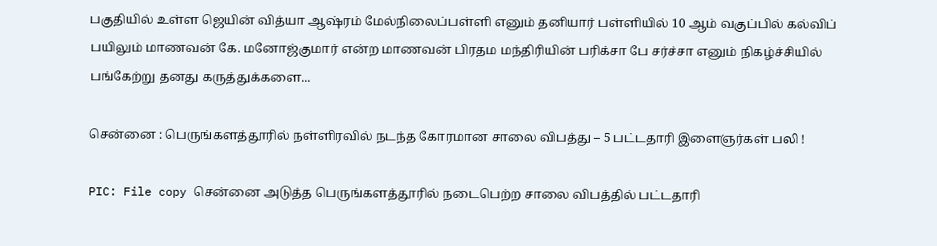பகுதியில் உள்ள ஜெயின் வித்யா ஆஷ்ரம் மேல்நிலைப்பள்ளி எனும் தனியார் பள்ளியில் 10 ஆம் வகுப்பில் கல்விப் பயிலும் மாணவன் கே. மனோஜ்குமார் என்ற மாணவன் பிரதம மந்திரியின் பரிக்சா பே சர்ச்சா எனும் நிகழ்ச்சியில் பங்கேற்று தனது கருத்துக்களை...

சென்னை : பெருங்களத்தூரில் நள்ளிரவில் நடந்த கோரமான சாலை விபத்து – 5 பட்டதாரி இளைஞர்கள் பலி !

PIC: File copy சென்னை அடுத்த பெருங்களத்தூரில் நடைபெற்ற சாலை விபத்தில் பட்டதாரி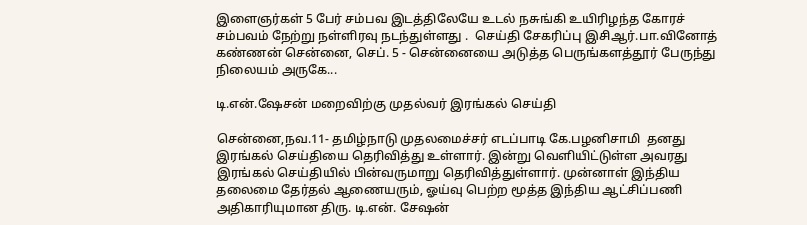இளைஞர்கள் 5 பேர் சம்பவ இடத்திலேயே உடல் நசுங்கி உயிரிழந்த கோரச் சம்பவம் நேற்று நள்ளிரவு நடந்துள்ளது .  செய்தி சேகரிப்பு இசிஆர்.பா.வினோத் கண்ணன் சென்னை, செப். 5 - சென்னையை அடுத்த பெருங்களத்தூர் பேருந்து நிலையம் அருகே...

டி.என்.ஷேசன் மறைவிற்கு முதல்வர் இரங்கல் செய்தி

சென்னை,நவ.11- தமிழ்நாடு முதலமைச்சர் எடப்பாடி கே.பழனிசாமி  தனது இரங்கல் செய்தியை தெரிவித்து உள்ளார். இன்று வெளியிட்டுள்ள அவரது இரங்கல் செய்தியில் பின்வருமாறு தெரிவித்துள்ளார். முன்னாள் இந்திய தலைமை தேர்தல் ஆணையரும், ஓய்வு பெற்ற மூத்த இந்திய ஆட்சிப்பணி அதிகாரியுமான திரு. டி.என். சேஷன்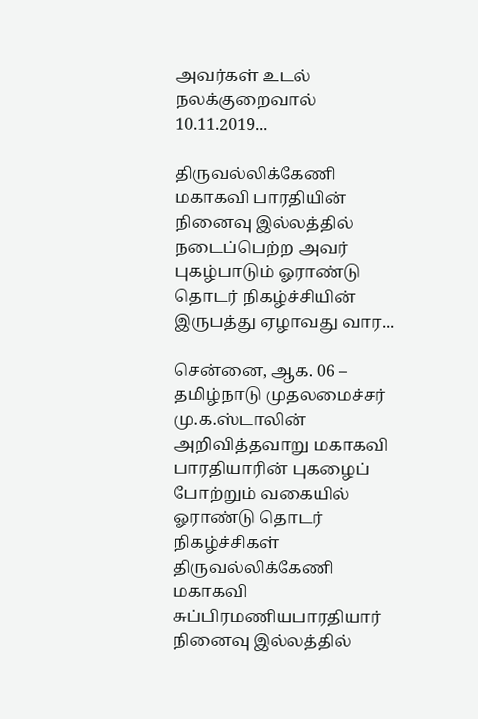அவர்கள் உடல் நலக்குறைவால்  10.11.2019...

திருவல்லிக்கேணி மகாகவி பாரதியின் நினைவு இல்லத்தில் நடைப்பெற்ற அவர் புகழ்பாடும் ஓராண்டு தொடர் நிகழ்ச்சியின் இருபத்து ஏழாவது வார...

சென்னை, ஆக. 06 – தமிழ்நாடு முதலமைச்சர் மு.க.ஸ்டாலின் அறிவித்தவாறு மகாகவி பாரதியாரின் புகழைப் போற்றும் வகையில் ஓராண்டு தொடர் நிகழ்ச்சிகள் திருவல்லிக்கேணி மகாகவி சுப்பிரமணியபாரதியார் நினைவு இல்லத்தில்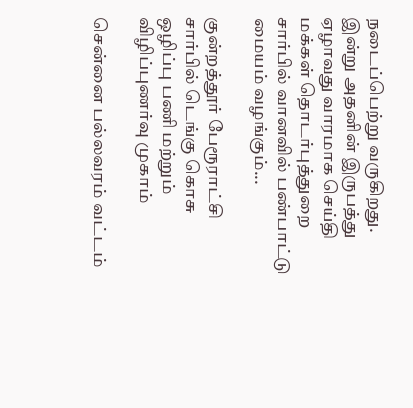நடைப்பெற்று வருகிறது. இன்று அதனின் இருபத்து ஏழாவது வாரமாக செய்தி மக்கள் தொடர்புத்துறை சார்பில் வானவில் பண்பாட்டு மையம் வழங்கும்...

குன்றத்தூர் பேரூராட்சி சார்பில் டெங்கு கொசு ஒழிப்பு பணி மற்றும் விழிப்புணர்வு முகாம்

சென்னை பல்லவரம் வட்டம்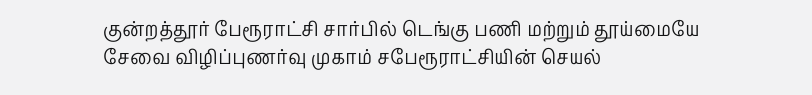குன்றத்தூர் பேரூராட்சி சார்பில் டெங்கு பணி மற்றும் தூய்மையே சேவை விழிப்புணர்வு முகாம் சபேரூராட்சியின் செயல்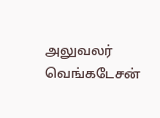அலுவலர் வெங்கடேசன்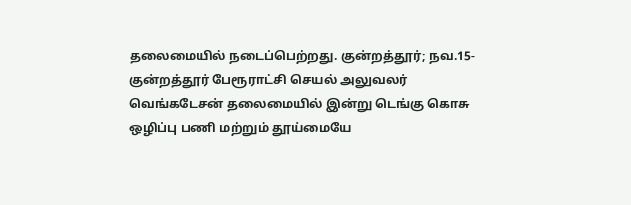தலைமையில் நடைப்பெற்றது. குன்றத்தூர்; நவ.15- குன்றத்தூர் பேரூராட்சி செயல் அலுவலர் வெங்கடேசன் தலைமையில் இன்று டெங்கு கொசு ஒழிப்பு பணி மற்றும் தூய்மையே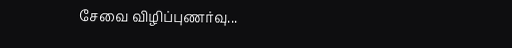சேவை விழிப்புணர்வு...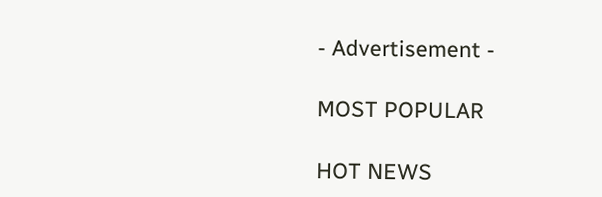- Advertisement -

MOST POPULAR

HOT NEWS